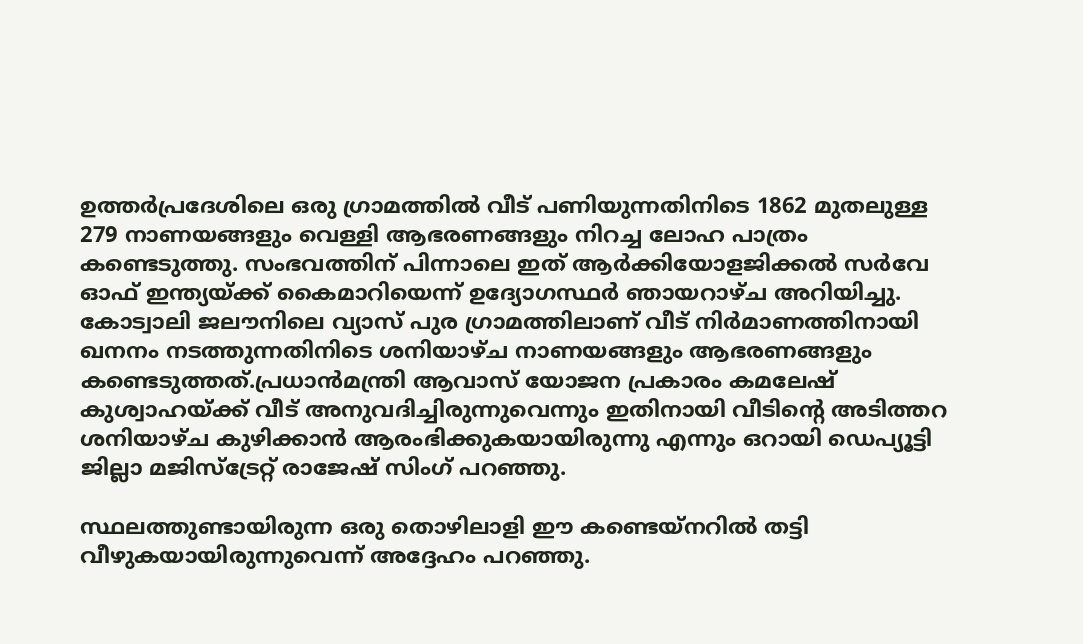ഉത്തർപ്രദേശിലെ ഒരു ഗ്രാമത്തിൽ വീട് പണിയുന്നതിനിടെ 1862 മുതലുള്ള 279 നാണയങ്ങളും വെള്ളി ആഭരണങ്ങളും നിറച്ച ലോഹ പാത്രം കണ്ടെടുത്തു. സംഭവത്തിന് പിന്നാലെ ഇത് ആർക്കിയോളജിക്കൽ സർവേ ഓഫ് ഇന്ത്യയ്ക്ക് കൈമാറിയെന്ന് ഉദ്യോഗസ്ഥർ ഞായറാഴ്ച അറിയിച്ചു.
കോട്വാലി ജലൗനിലെ വ്യാസ് പുര ഗ്രാമത്തിലാണ് വീട് നിർമാണത്തിനായി ഖനനം നടത്തുന്നതിനിടെ ശനിയാഴ്ച നാണയങ്ങളും ആഭരണങ്ങളും കണ്ടെടുത്തത്.പ്രധാൻമന്ത്രി ആവാസ് യോജന പ്രകാരം കമലേഷ് കുശ്വാഹയ്ക്ക് വീട് അനുവദിച്ചിരുന്നുവെന്നും ഇതിനായി വീടിൻ്റെ അടിത്തറ ശനിയാഴ്ച കുഴിക്കാൻ ആരംഭിക്കുകയായിരുന്നു എന്നും ഒറായി ഡെപ്യൂട്ടി ജില്ലാ മജിസ്ട്രേറ്റ് രാജേഷ് സിംഗ് പറഞ്ഞു.

സ്ഥലത്തുണ്ടായിരുന്ന ഒരു തൊഴിലാളി ഈ കണ്ടെയ്നറിൽ തട്ടി വീഴുകയായിരുന്നുവെന്ന് അദ്ദേഹം പറഞ്ഞു.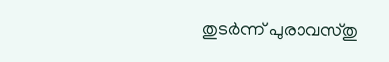തുടർന്ന് പുരാവസ്തു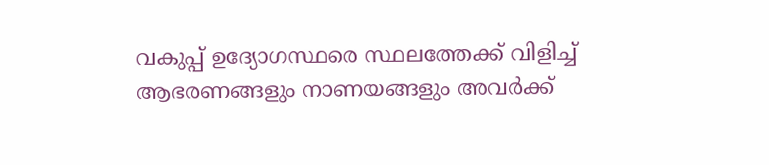വകുപ്പ് ഉദ്യോഗസ്ഥരെ സ്ഥലത്തേക്ക് വിളിച്ച് ആഭരണങ്ങളും നാണയങ്ങളും അവർക്ക്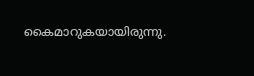കൈമാറുകയായിരുന്നു.